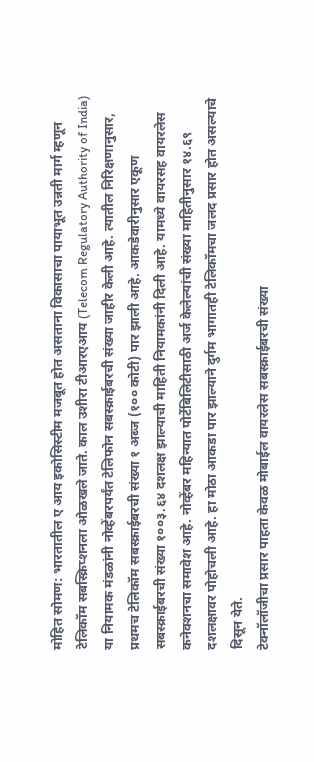मोहित सोमण: भारतातील ए आय इकोसिस्टीम मजबूत होत असताना विकासाचा पायाभूत उन्नती मार्ग म्हणून टेलिकॉम सबस्क्रिप्शनला ओळखले जाते. काल उशीरा टीआरएआय (Telecom Regulatory Authority of India) या नियामक मंडळांनी नोव्हेंबरपर्यंत टेलिफोन सबस्क्राईबरची संख्या जाहीर केली आहे. त्यातील निरिक्षणानुसार, प्रथमच टेलिकॉम सबस्क्राईबरची संख्या १ अब्ज (१०० कोटी) पार झाली आहे. आकडेवारीनुसार एकूण सबस्क्राईबरची संख्या १००३.६४ दशलक्ष झाल्याची माहिती नियामकांनी दिली आहे. यामध्ये वायरसह वायरलेस कनेक्शनचा समावेश आहे. नोव्हेंबर महिन्यात पोर्टेबिलिटीसाठी अर्ज केलेल्यांची संख्या माहितीनुसार १४.६९ दशलक्षावर पोहोचली आहे. हा मोठा आकडा पार झाल्याने दुर्गम भागातही टेलिकॉमचा जलद प्रसार होत असल्याचे दिसून येते.
टेक्नॉलॉजीचा प्रसार पाहता केवळ मोबाईल वायरलेस सबस्क्राईबरची संख्या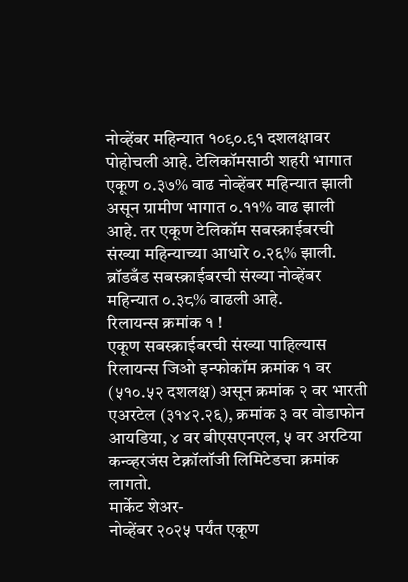नोव्हेंबर महिन्यात १०९०.९१ दशलक्षावर पोहोचली आहे. टेलिकॉमसाठी शहरी भागात एकूण ०.३७% वाढ नोव्हेंबर महिन्यात झाली असून ग्रामीण भागात ०.११% वाढ झाली आहे. तर एकूण टेलिकॉम सबस्क्राईबरची संख्या महिन्याच्या आधारे ०.२६% झाली. ब्रॉडबँड सबस्क्राईबरची संख्या नोव्हेंबर महिन्यात ०.३८% वाढली आहे.
रिलायन्स क्रमांक १ !
एकूण सबस्क्राईबरची संख्या पाहिल्यास रिलायन्स जिओ इन्फोकॉम क्रमांक १ वर (५१०.५२ दशलक्ष) असून क्रमांक २ वर भारती एअरटेल (३१४२.२६), क्रमांक ३ वर वोडाफोन आयडिया, ४ वर बीएसएनएल, ५ वर अरटिया कन्व्हरजंस टेक्नॉलॉजी लिमिटेडचा क्रमांक लागतो.
मार्केट शेअर-
नोव्हेंबर २०२५ पर्यंत एकूण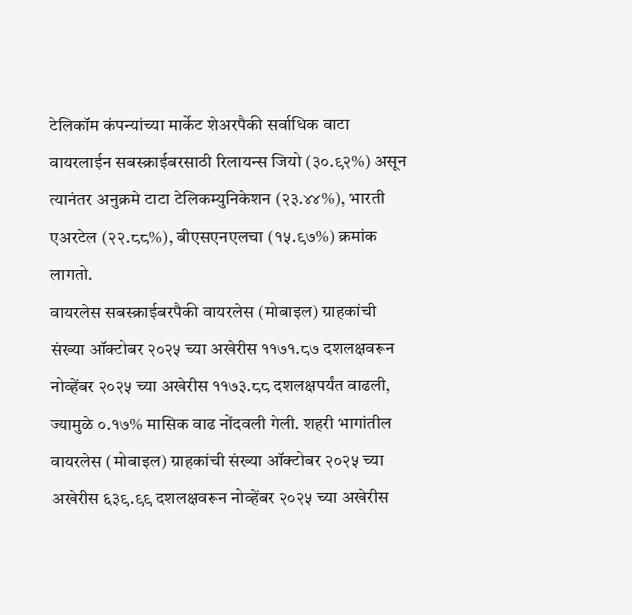टेलिकॉम कंपन्यांच्या मार्केट शेअरपैकी सर्वाधिक वाटा वायरलाईन सबस्क्राईबरसाठी रिलायन्स जियो (३०.९२%) असून त्यानंतर अनुक्रमे टाटा टेलिकम्युनिकेशन (२३.४४%), भारती एअरटेल (२२.८८%), बीएसएनएलचा (१५.९७%) क्रमांक लागतो.
वायरलेस सबस्क्राईबरपैकी वायरलेस (मोबाइल) ग्राहकांची संख्या ऑक्टोबर २०२५ च्या अखेरीस ११७१.८७ दशलक्षवरून नोव्हेंबर २०२५ च्या अखेरीस ११७३.८८ दशलक्षपर्यंत वाढली, ज्यामुळे ०.१७% मासिक वाढ नोंदवली गेली. शहरी भागांतील वायरलेस (मोबाइल) ग्राहकांची संख्या ऑक्टोबर २०२५ च्या अखेरीस ६३९.९९ दशलक्षवरून नोव्हेंबर २०२५ च्या अखेरीस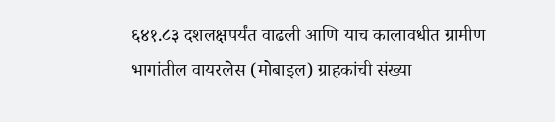६४१.८३ दशलक्षपर्यंत वाढली आणि याच कालावधीत ग्रामीण भागांतील वायरलेस (मोबाइल) ग्राहकांची संख्या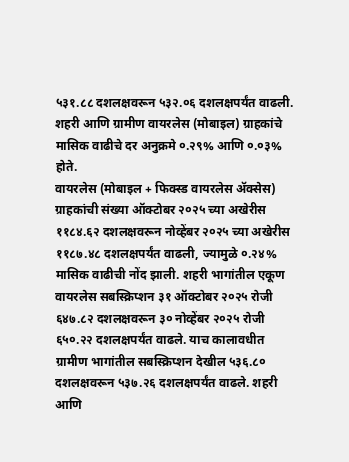५३१.८८ दशलक्षवरून ५३२.०६ दशलक्षपर्यंत वाढली. शहरी आणि ग्रामीण वायरलेस (मोबाइल) ग्राहकांचे मासिक वाढीचे दर अनुक्रमे ०.२९% आणि ०.०३% होते.
वायरलेस (मोबाइल + फिक्स्ड वायरलेस ॲक्सेस) ग्राहकांची संख्या ऑक्टोबर २०२५ च्या अखेरीस ११८४.६२ दशलक्षवरून नोव्हेंबर २०२५ च्या अखेरीस ११८७.४८ दशलक्षपर्यंत वाढली, ज्यामुळे ०.२४% मासिक वाढीची नोंद झाली. शहरी भागांतील एकूण वायरलेस सबस्क्रिप्शन ३१ ऑक्टोबर २०२५ रोजी ६४७.८२ दशलक्षवरून ३० नोव्हेंबर २०२५ रोजी ६५०.२२ दशलक्षपर्यंत वाढले. याच कालावधीत ग्रामीण भागांतील सबस्क्रिप्शन देखील ५३६.८० दशलक्षवरून ५३७.२६ दशलक्षपर्यंत वाढले. शहरी आणि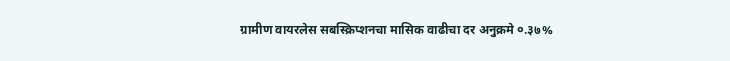ग्रामीण वायरलेस सबस्क्रिप्शनचा मासिक वाढीचा दर अनुक्रमे ०.३७%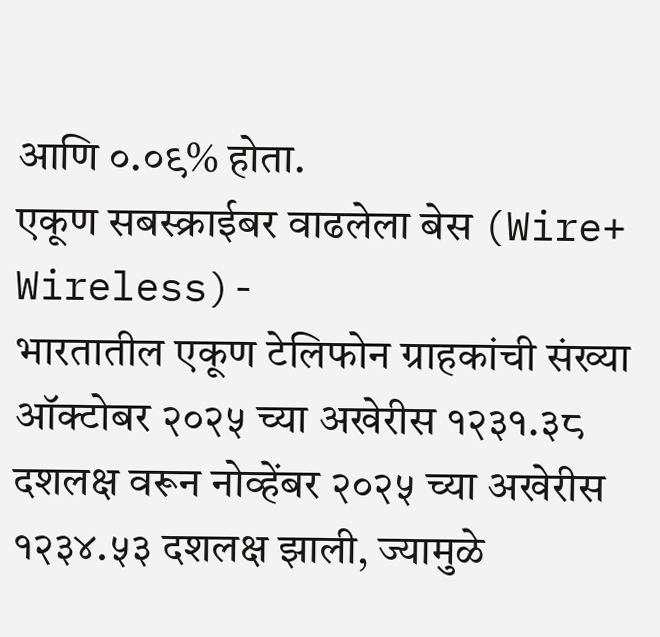आणि ०.०९% होता.
एकूण सबस्क्राईबर वाढलेला बेस (Wire+ Wireless)-
भारतातील एकूण टेलिफोन ग्राहकांची संख्या ऑक्टोबर २०२५ च्या अखेरीस १२३१.३८ दशलक्ष वरून नोव्हेंबर २०२५ च्या अखेरीस १२३४.५३ दशलक्ष झाली, ज्यामुळे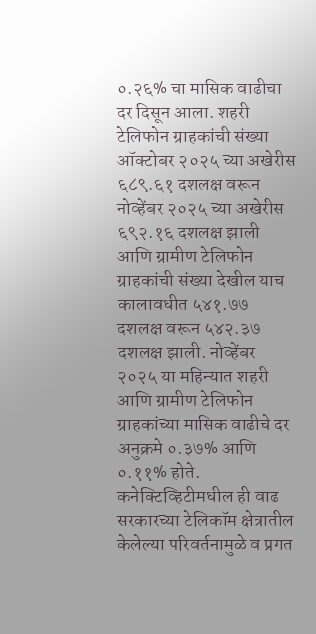०.२६% चा मासिक वाढीचा दर दिसून आला. शहरी टेलिफोन ग्राहकांची संख्या ऑक्टोबर २०२५ च्या अखेरीस ६८९.६१ दशलक्ष वरून नोव्हेंबर २०२५ च्या अखेरीस ६९२.१६ दशलक्ष झाली आणि ग्रामीण टेलिफोन ग्राहकांची संख्या देखील याच कालावधीत ५४१.७७ दशलक्ष वरून ५४२.३७ दशलक्ष झाली. नोव्हेंबर २०२५ या महिन्यात शहरी आणि ग्रामीण टेलिफोन ग्राहकांच्या मासिक वाढीचे दर अनुक्रमे ०.३७% आणि ०.११% होते.
कनेक्टिव्हिटीमधील ही वाढ सरकारच्या टेलिकॉम क्षेत्रातील केलेल्या परिवर्तनामुळे व प्रगत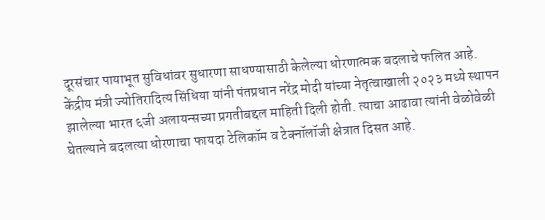दूरसंचार पायाभूत सुविधांवर सुधारणा साधण्यासाठी केलेल्या धोरणात्मक बदलाचे फलित आहे. केंद्रीय मंत्री ज्योतिरादित्य सिंधिया यांनी पंतप्रधान नरेंद्र मोदी यांच्या नेतृत्वाखाली २०२३ मध्ये स्थापन झालेल्या भारत ६जी अलायन्सच्या प्रगतीबद्दल माहिती दिली होती. त्याचा आढावा त्यांनी वेळोवेळी घेतल्याने बदलत्या धोरणाचा फायदा टेलिकॉम व टेक्नॉलॉजी क्षेत्रात दिसत आहे.